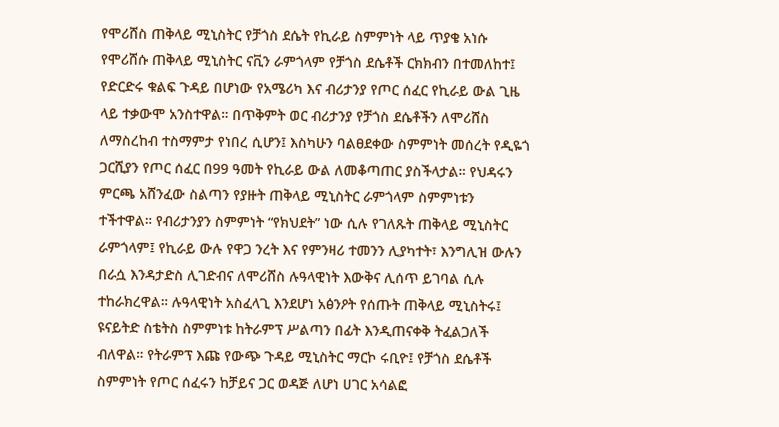የሞሪሸስ ጠቅላይ ሚኒስትር የቻጎስ ደሴት የኪራይ ስምምነት ላይ ጥያቄ አነሱ የሞሪሸሱ ጠቅላይ ሚኒስትር ናቪን ራምጎላም የቻጎስ ደሴቶች ርክክብን በተመለከተ፤ የድርድሩ ቁልፍ ጉዳይ በሆነው የአሜሪካ እና ብሪታንያ የጦር ሰፈር የኪራይ ውል ጊዜ ላይ ተቃውሞ አንስተዋል። በጥቅምት ወር ብሪታንያ የቻጎስ ደሴቶችን ለሞሪሸስ ለማስረከብ ተስማምታ የነበረ ሲሆን፤ እስካሁን ባልፀደቀው ስምምነት መሰረት የዲዬጎ ጋርሺያን የጦር ሰፈር በ99 ዓመት የኪራይ ውል ለመቆጣጠር ያስችላታል። የህዳሩን ምርጫ አሸንፈው ስልጣን የያዙት ጠቅላይ ሚኒስትር ራምጎላም ስምምነቱን ተችተዋል። የብሪታንያን ስምምነት “የክህደት” ነው ሲሉ የገለጹት ጠቅላይ ሚኒስትር ራምጎላም፤ የኪራይ ውሉ የዋጋ ንረት እና የምንዛሪ ተመንን ሊያካተት፣ እንግሊዝ ውሉን በራሷ እንዳታድስ ሊገድብና ለሞሪሸስ ሉዓላዊነት እውቅና ሊሰጥ ይገባል ሲሉ ተከራክረዋል። ሉዓላዊነት አስፈላጊ እንደሆነ አፅንዖት የሰጡት ጠቅላይ ሚኒስትሩ፤ ዩናይትድ ስቴትስ ስምምነቱ ከትራምፕ ሥልጣን በፊት እንዲጠናቀቅ ትፈልጋለች ብለዋል። የትራምፕ እጩ የውጭ ጉዳይ ሚኒስትር ማርኮ ሩቢዮ፤ የቻጎስ ደሴቶች ስምምነት የጦር ሰፈሩን ከቻይና ጋር ወዳጅ ለሆነ ሀገር አሳልፎ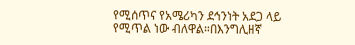የሚሰጥና የአሜሪካን ደኅንነት አደጋ ላይ የሚጥል ነው ብለዋል።በእንግሊዘኛ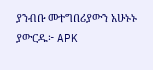ያንብቡ መተግበሪያውን አሁኑኑ ያውርዱ፦ APK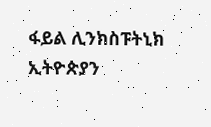ፋይል ሊንክስፑትኒክ ኢትዮጵያን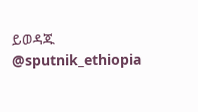ይወዳጁ @sputnik_ethiopia